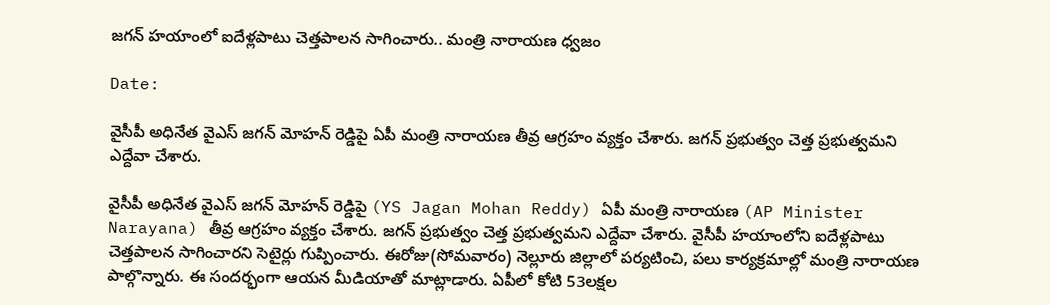జగన్ హయాంలో ఐదేళ్లపాటు చెత్తపాలన సాగించారు.. మంత్రి నారాయణ ధ్వజం

Date:

వైసీపీ అధినేత వైఎస్ జగన్ మోహన్ రెడ్డిపై ఏపీ మంత్రి నారాయణ తీవ్ర ఆగ్రహం వ్యక్తం చేశారు. జగన్ ప్రభుత్వం చెత్త ప్రభుత్వమని ఎద్దేవా చేశారు.

వైసీపీ అధినేత వైఎస్ జగన్ మోహన్ రెడ్డిపై (YS Jagan Mohan Reddy) ఏపీ మంత్రి నారాయణ (AP Minister Narayana) తీవ్ర ఆగ్రహం వ్యక్తం చేశారు. జగన్ ప్రభుత్వం చెత్త ప్రభుత్వమని ఎద్దేవా చేశారు. వైసీపీ హయాంలోని ఐదేళ్లపాటు చెత్తపాలన సాగించారని సెటైర్లు గుప్పించారు. ఈరోజు(సోమవారం) నెల్లూరు జిల్లాలో పర్యటించి, పలు కార్యక్రమాల్లో మంత్రి నారాయణ పాల్గొన్నారు. ఈ సందర్భంగా ఆయన మీడియాతో మాట్లాడారు. ఏపీలో కోటి 53లక్షల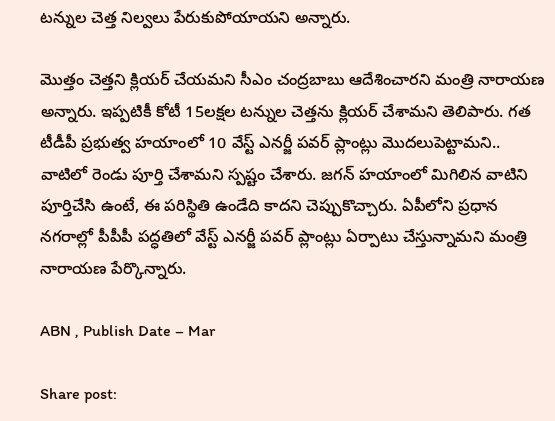టన్నుల చెత్త నిల్వలు పేరుకుపోయాయని అన్నారు.

మొత్తం చెత్తని క్లియర్ చేయమని సీఎం చంద్రబాబు ఆదేశించారని మంత్రి నారాయణ అన్నారు. ఇప్పటికీ కోటీ 15లక్షల టన్నుల చెత్తను క్లియర్ చేశామని తెలిపారు. గత టీడీపీ ప్రభుత్వ హయాంలో 10 వేస్ట్ ఎనర్జీ పవర్ ప్లాంట్లు మొదలుపెట్టామని.. వాటిలో రెండు పూర్తి చేశామని స్పష్టం చేశారు. జగన్ హయాంలో మిగిలిన వాటిని పూర్తిచేసి ఉంటే, ఈ పరిస్థితి ఉండేది కాదని చెప్పుకొచ్చారు. ఏపీలోని ప్రధాన నగరాల్లో పీపీపీ పద్ధతిలో వేస్ట్ ఎనర్జీ పవర్ ప్లాంట్లు ఏర్పాటు చేస్తున్నామని మంత్రి నారాయణ పేర్కొన్నారు.

ABN , Publish Date – Mar

Share post: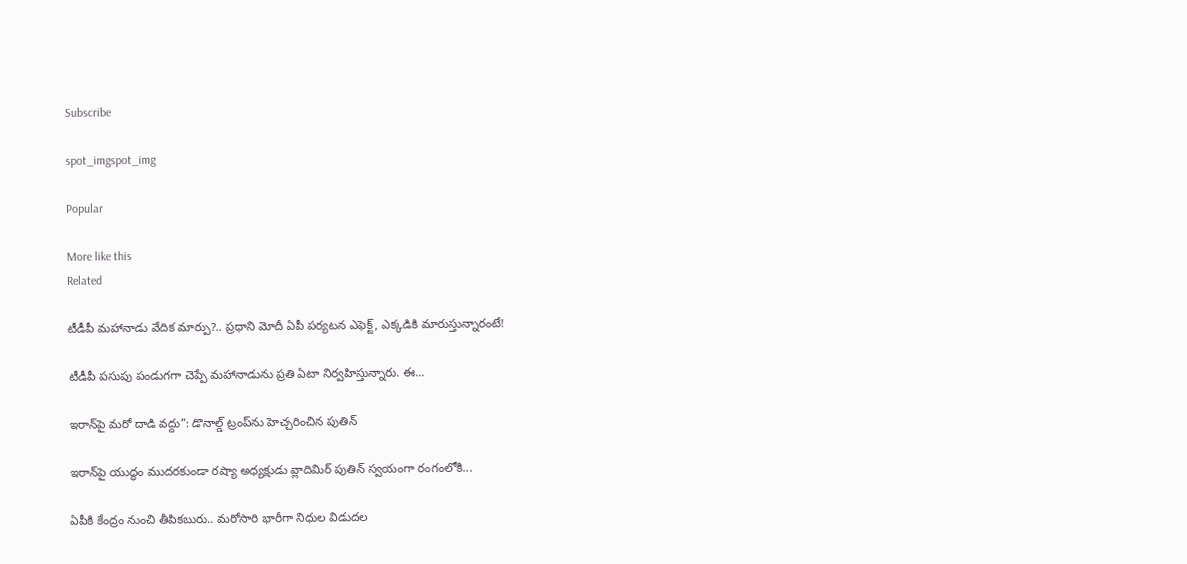Subscribe

spot_imgspot_img

Popular

More like this
Related

టీడీపీ మహానాడు వేదిక మార్పు?.. ప్రధాని మోదీ ఏపీ పర్యటన ఎఫెక్ట్, ఎక్కడికి మారుస్తున్నారంటే!

టీడీపీ పసుపు పండుగగా చెప్పే మహానాడును ప్రతి ఏటా నిర్వహిస్తున్నారు. ఈ...

ఇరాన్‌పై మరో దాడి వద్దు”: డొనాల్డ్ ట్రంప్‌ను హెచ్చరించిన పుతిన్

ఇరాన్‌పై యుద్ధం ముదరకుండా రష్యా అధ్యక్షుడు వ్లాదిమిర్ పుతిన్ స్వయంగా రంగంలోకి...

ఏపీకి కేంద్రం నుంచి తీపికబురు.. మరోసారి భారీగా నిధుల విడుదల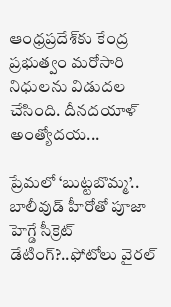ఆంధ్రప్రదేశ్‌కు కేంద్ర ప్రభుత్వం మరోసారి నిధులను విడుదల చేసింది. దీనదయాళ్ అంత్యోదయ...

ప్రేమలో ‘బుట్టబొమ్మ’.. బాలీవుడ్ హీరోతో పూజా హెగ్డే సీక్రెట్ డేటింగ్?..ఫోటోలు వైరల్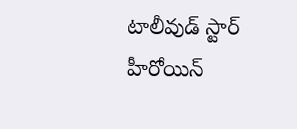టాలీవుడ్ స్టార్ హీరోయిన్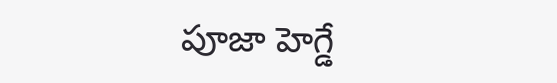పూజా హెగ్డే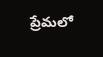ప్రేమలో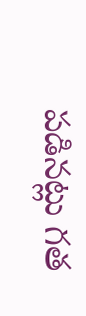పడినట్లు గత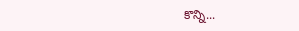కొన్ని...